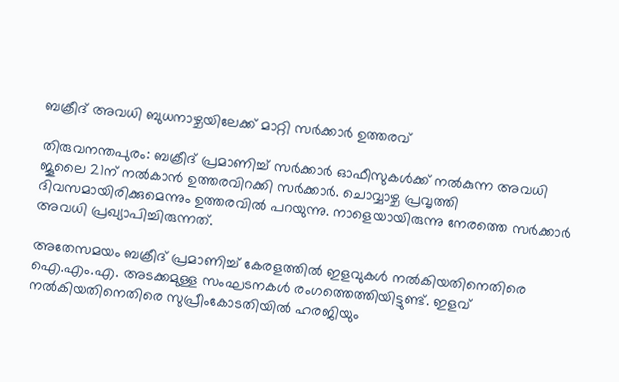ബക്രീദ് അവധി ബുധനാഴ്ചയിലേക്ക് മാറ്റി സര്‍ക്കാര്‍ ഉത്തരവ്

തിരുവനന്തപുരം: ബക്രീദ് പ്രമാണിച്ച് സര്‍ക്കാര്‍ ഓഫീസുകള്‍ക്ക് നല്‍കുന്ന അവധി ജൂലൈ 21ന് നല്‍കാന്‍ ഉത്തരവിറക്കി സര്‍ക്കാര്‍. ചൊവ്വാഴ്ച പ്രവൃത്തി ദിവസമായിരിക്കുമെന്നും ഉത്തരവില്‍ പറയുന്നു. നാളെയായിരുന്നു നേരത്തെ സര്‍ക്കാര്‍ അവധി പ്രഖ്യാപിച്ചിരുന്നത്.

അതേസമയം ബക്രീദ് പ്രമാണിച്ച് കേരളത്തില്‍ ഇളവുകള്‍ നല്‍കിയതിനെതിരെ ഐ.എം.എ. അടക്കമുള്ള സംഘടനകള്‍ രംഗത്തെത്തിയിട്ടുണ്ട്. ഇളവ് നല്‍കിയതിനെതിരെ സുപ്രീംകോടതിയില്‍ ഹരജിയും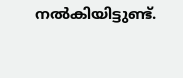നല്‍കിയിട്ടുണ്ട്.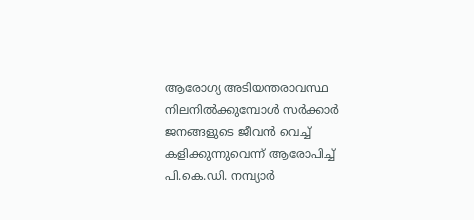ആരോഗ്യ അടിയന്തരാവസ്ഥ നിലനില്‍ക്കുമ്പോള്‍ സര്‍ക്കാര്‍ ജനങ്ങളുടെ ജീവന്‍ വെച്ച് കളിക്കുന്നുവെന്ന് ആരോപിച്ച് പി.കെ.ഡി. നമ്പ്യാര്‍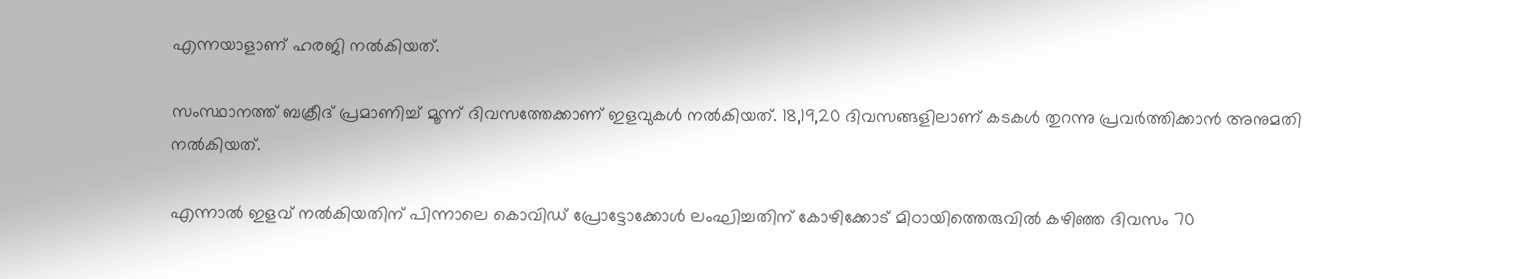എന്നയാളാണ് ഹരജി നല്‍കിയത്.

സംസ്ഥാനത്ത് ബക്രീദ് പ്രമാണിച്ച് മൂന്ന് ദിവസത്തേക്കാണ് ഇളവുകള്‍ നല്‍കിയത്. 18,19,20 ദിവസങ്ങളിലാണ് കടകള്‍ തുറന്നു പ്രവര്‍ത്തിക്കാന്‍ അനുമതി നല്‍കിയത്.

എന്നാല്‍ ഇളവ് നല്‍കിയതിന് പിന്നാലെ കൊവിഡ് പ്രോട്ടോക്കോള്‍ ലംഘിച്ചതിന് കോഴിക്കോട് മിഠായിത്തെരുവില്‍ കഴിഞ്ഞ ദിവസം 70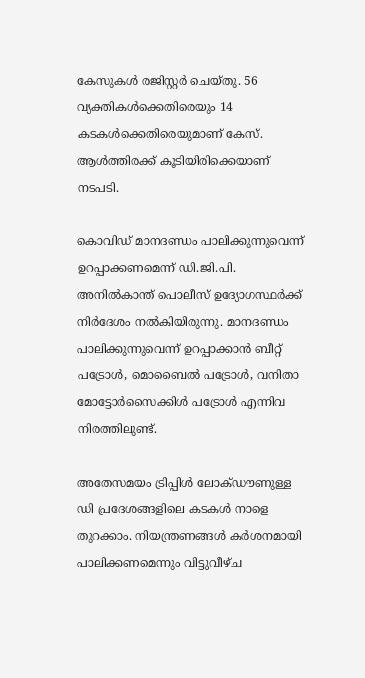കേസുകള്‍ രജിസ്റ്റര്‍ ചെയ്തു. 56 വ്യക്തികള്‍ക്കെതിരെയും 14 കടകള്‍ക്കെതിരെയുമാണ് കേസ്. ആള്‍ത്തിരക്ക് കൂടിയിരിക്കെയാണ് നടപടി.

കൊവിഡ് മാനദണ്ഡം പാലിക്കുന്നുവെന്ന് ഉറപ്പാക്കണമെന്ന് ഡി.ജി.പി. അനില്‍കാന്ത് പൊലീസ് ഉദ്യോഗസ്ഥര്‍ക്ക് നിര്‍ദേശം നല്‍കിയിരുന്നു. മാനദണ്ഡം പാലിക്കുന്നുവെന്ന് ഉറപ്പാക്കാന്‍ ബീറ്റ് പട്രോള്‍, മൊബൈല്‍ പട്രോള്‍, വനിതാ മോട്ടോര്‍സൈക്കിള്‍ പട്രോള്‍ എന്നിവ നിരത്തിലുണ്ട്.

അതേസമയം ട്രിപ്പിള്‍ ലോക്ഡൗണുള്ള ഡി പ്രദേശങ്ങളിലെ കടകള്‍ നാളെ തുറക്കാം. നിയന്ത്രണങ്ങള്‍ കര്‍ശനമായി പാലിക്കണമെന്നും വിട്ടുവീഴ്ച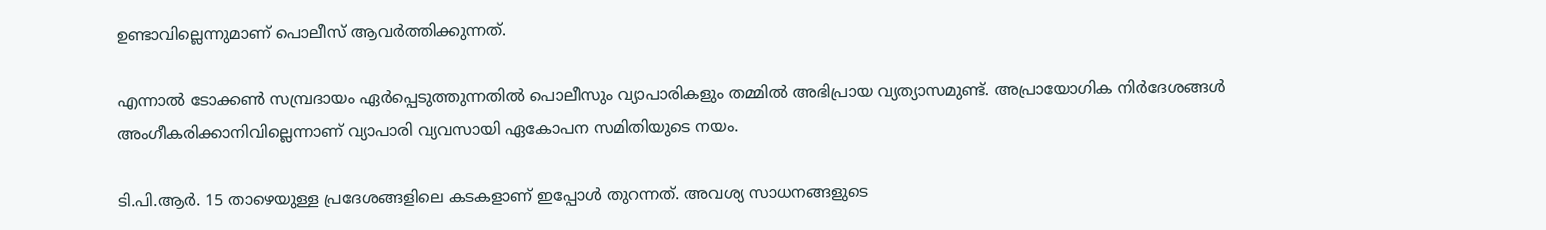ഉണ്ടാവില്ലെന്നുമാണ് പൊലീസ് ആവര്‍ത്തിക്കുന്നത്.

എന്നാല്‍ ടോക്കണ്‍ സമ്പ്രദായം ഏര്‍പ്പെടുത്തുന്നതില്‍ പൊലീസും വ്യാപാരികളും തമ്മില്‍ അഭിപ്രായ വ്യത്യാസമുണ്ട്. അപ്രായോഗിക നിര്‍ദേശങ്ങള്‍ അംഗീകരിക്കാനിവില്ലെന്നാണ് വ്യാപാരി വ്യവസായി ഏകോപന സമിതിയുടെ നയം.

ടി.പി.ആര്‍. 15 താഴെയുള്ള പ്രദേശങ്ങളിലെ കടകളാണ് ഇപ്പോള്‍ തുറന്നത്. അവശ്യ സാധനങ്ങളുടെ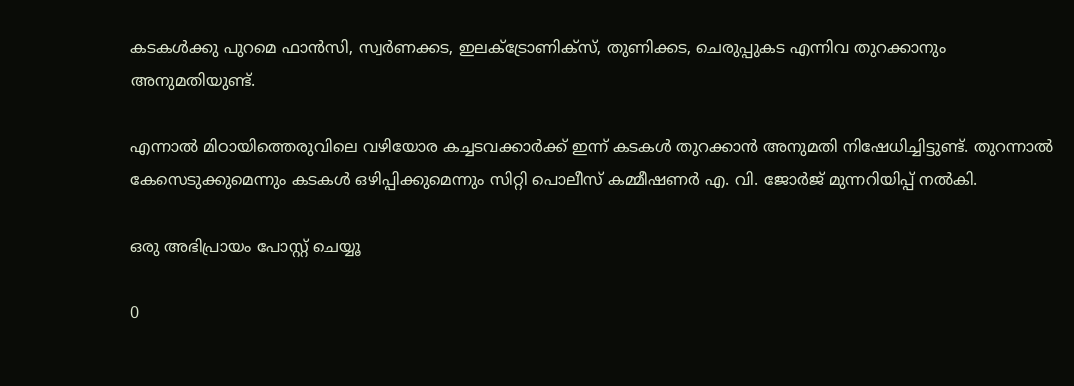കടകള്‍ക്കു പുറമെ ഫാന്‍സി, സ്വര്‍ണക്കട, ഇലക്ട്രോണിക്‌സ്, തുണിക്കട, ചെരുപ്പുകട എന്നിവ തുറക്കാനും അനുമതിയുണ്ട്.

എന്നാല്‍ മിഠായിത്തെരുവിലെ വഴിയോര കച്ചടവക്കാര്‍ക്ക് ഇന്ന് കടകള്‍ തുറക്കാന്‍ അനുമതി നിഷേധിച്ചിട്ടുണ്ട്. തുറന്നാല്‍ കേസെടുക്കുമെന്നും കടകള്‍ ഒഴിപ്പിക്കുമെന്നും സിറ്റി പൊലീസ് കമ്മീഷണര്‍ എ. വി. ജോര്‍ജ് മുന്നറിയിപ്പ് നല്‍കി.

ഒരു അഭിപ്രായം പോസ്റ്റ് ചെയ്യൂ

0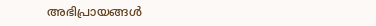അഭിപ്രായങ്ങള്‍